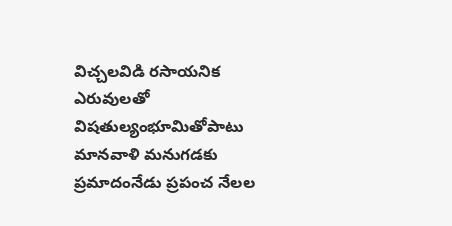విచ్చలవిడి రసాయనిక ఎరువులతో విషతుల్యంభూమితోపాటు మానవాళి మనుగడకు ప్రమాదంనేడు ప్రపంచ నేలల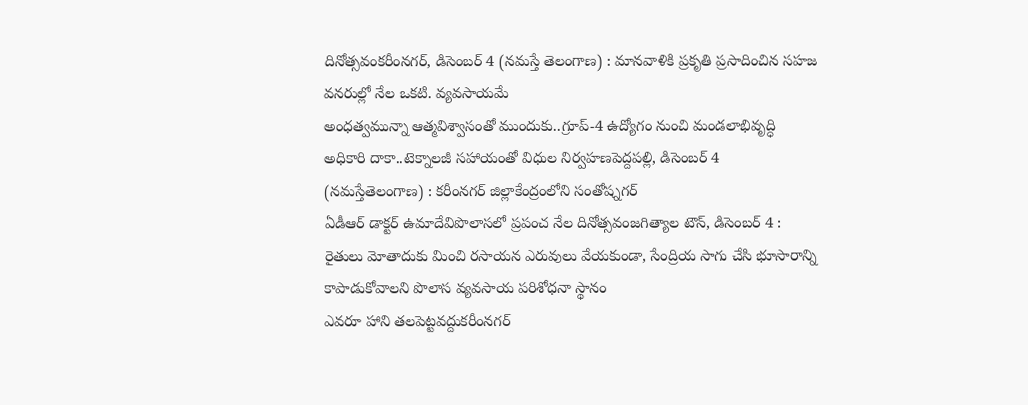దినోత్సవంకరీంనగర్, డిసెంబర్ 4 (నమస్తే తెలంగాణ) : మానవాళికి ప్రకృతి ప్రసాదించిన సహజ వనరుల్లో నేల ఒకటి. వ్యవసాయమే
అంధత్వమున్నా ఆత్మవిశ్వాసంతో ముందుకు..గ్రూప్-4 ఉద్యోగం నుంచి మండలాభివృద్ధి అధికారి దాకా..టెక్నాలజీ సహాయంతో విధుల నిర్వహణపెద్దపల్లి, డిసెంబర్ 4 (నమస్తేతెలంగాణ) : కరీంనగర్ జిల్లాకేంద్రంలోని సంతోష్నగర్
ఏడీఆర్ డాక్టర్ ఉమాదేవిపొలాసలో ప్రపంచ నేల దినోత్సవంజగిత్యాల టౌన్, డిసెంబర్ 4 : రైతులు మోతాదుకు మించి రసాయన ఎరువులు వేయకుండా, సేంద్రియ సాగు చేసి భూసారాన్ని కాపాడుకోవాలని పొలాస వ్యవసాయ పరిశోధనా స్థానం
ఎవరూ హాని తలపెట్టవద్దుకరీంనగర్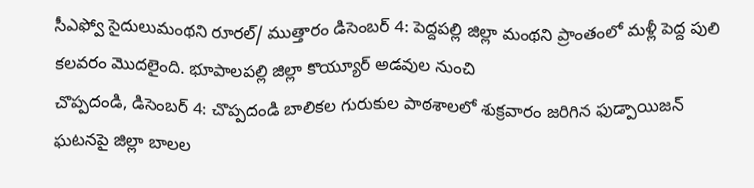సీఎఫ్వో సైదులుమంథని రూరల్/ ముత్తారం డిసెంబర్ 4: పెద్దపల్లి జిల్లా మంథని ప్రాంతంలో మళ్లీ పెద్ద పులి కలవరం మొదలైంది. భూపాలపల్లి జిల్లా కొయ్యూర్ అడవుల నుంచి
చొప్పదండి, డిసెంబర్ 4: చొప్పదండి బాలికల గురుకుల పాఠశాలలో శుక్రవారం జరిగిన ఫుడ్పాయిజన్ ఘటనపై జిల్లా బాలల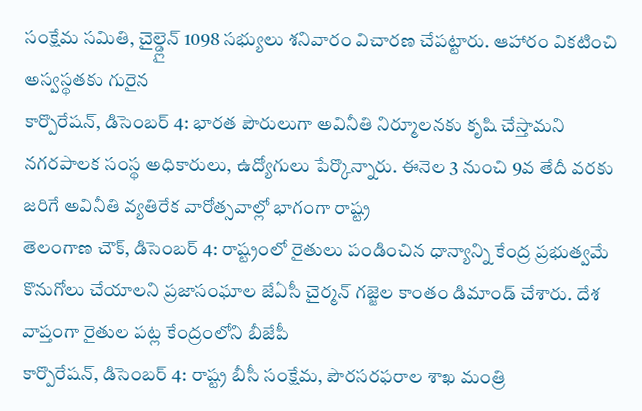సంక్షేమ సమితి, చైల్డ్లైన్ 1098 సభ్యులు శనివారం విచారణ చేపట్టారు. ఆహారం వికటించి అస్వస్థతకు గురైన
కార్పొరేషన్, డిసెంబర్ 4: భారత పౌరులుగా అవినీతి నిర్మూలనకు కృషి చేస్తామని నగరపాలక సంస్థ అధికారులు, ఉద్యోగులు పేర్కొన్నారు. ఈనెల 3 నుంచి 9వ తేదీ వరకు జరిగే అవినీతి వ్యతిరేక వారోత్సవాల్లో భాగంగా రాష్ట్ర
తెలంగాణ చౌక్, డిసెంబర్ 4: రాష్ట్రంలో రైతులు పండించిన ధాన్యాన్ని కేంద్ర ప్రభుత్వమే కొనుగోలు చేయాలని ప్రజాసంఘాల జేఏసీ చైర్మన్ గజ్జెల కాంతం డిమాండ్ చేశారు. దేశ వాప్తంగా రైతుల పట్ల కేంద్రంలోని బీజేపీ
కార్పొరేషన్, డిసెంబర్ 4: రాష్ట్ర బీసీ సంక్షేమ, పౌరసరఫరాల శాఖ మంత్రి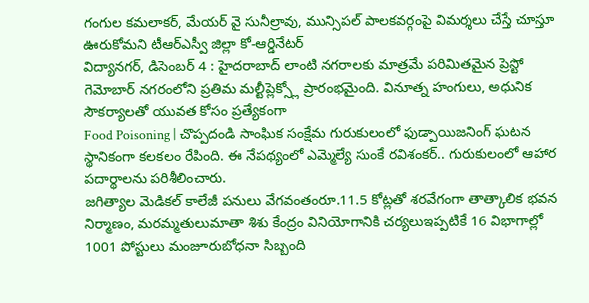గంగుల కమలాకర్, మేయర్ వై సునీల్రావు, మున్సిపల్ పాలకవర్గంపై విమర్శలు చేస్తే చూస్తూ ఊరుకోమని టీఆర్ఎస్వీ జిల్లా కో-ఆర్డినేటర్
విద్యానగర్, డిసెంబర్ 4 : హైదరాబాద్ లాంటి నగరాలకు మాత్రమే పరిమితమైన ప్రెస్టో గెమోబార్ నగరంలోని ప్రతిమ మల్టీప్లెక్స్లో ప్రారంభమైంది. వినూత్న హంగులు, అధునిక సౌకర్యాలతో యువత కోసం ప్రత్యేకంగా
Food Poisoning | చొప్పదండి సాంఘిక సంక్షేమ గురుకులంలో ఫుడ్పాయిజనింగ్ ఘటన స్థానికంగా కలకలం రేపింది. ఈ నేపథ్యంలో ఎమ్మెల్యే సుంకే రవిశంకర్.. గురుకులంలో ఆహార పదార్థాలను పరిశీలించారు.
జగిత్యాల మెడికల్ కాలేజీ పనులు వేగవంతంరూ.11.5 కోట్లతో శరవేగంగా తాత్కాలిక భవన నిర్మాణం, మరమ్మతులుమాతా శిశు కేంద్రం వినియోగానికి చర్యలుఇప్పటికే 16 విభాగాల్లో 1001 పోస్టులు మంజూరుబోధనా సిబ్బంది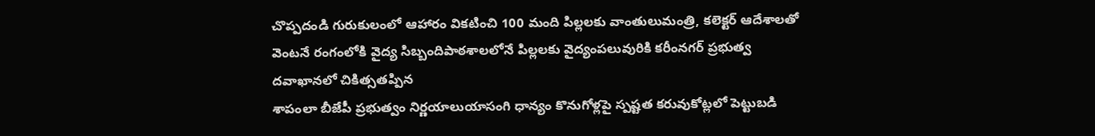చొప్పదండి గురుకులంలో ఆహారం వికటించి 100 మంది పిల్లలకు వాంతులుమంత్రి, కలెక్టర్ ఆదేశాలతో వెంటనే రంగంలోకి వైద్య సిబ్బందిపాఠశాలలోనే పిల్లలకు వైద్యంపలువురికి కరీంనగర్ ప్రభుత్వ దవాఖానలో చికిత్సతప్పిన
శాపంలా బీజేపీ ప్రభుత్వం నిర్ణయాలుయాసంగి ధాన్యం కొనుగోళ్లపై స్పష్టత కరువుకోట్లలో పెట్టుబడి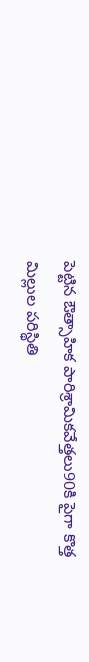పెట్టిన ఔత్సాహిక పారిశ్రామికవేత్తలు90కి పైగా కొత్త మిల్లుల పరిస్థితి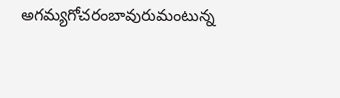అగమ్యగోచరంబావురుమంటున్న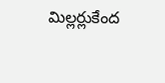మిల్లర్లుకేంద